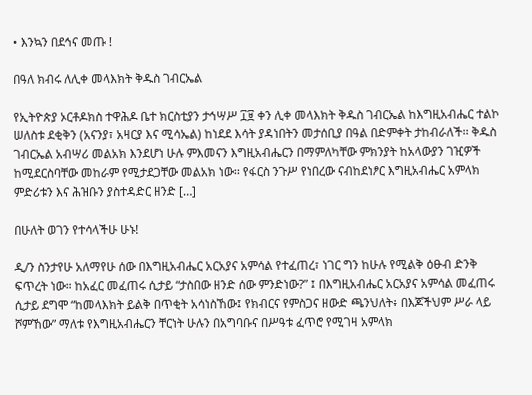• እንኳን በደኅና መጡ !

በዓለ ክብሩ ለሊቀ መላእክት ቅዱስ ገብርኤል

የኢትዮጵያ ኦርቶዶክስ ተዋሕዶ ቤተ ክርስቲያን ታኅሣሥ ፲፱ ቀን ሊቀ መላእክት ቅዱስ ገብርኤል ከእግዚአብሔር ተልኮ ሠለስቱ ደቂቅን (አናንያ፣ አዛርያ እና ሚሳኤል) ከነደደ እሳት ያዳነበትን መታሰቢያ በዓል በድምቀት ታከብራለች፡፡ ቅዱስ ገብርኤል አብሣሪ መልአክ እንደሆነ ሁሉ ምእመናን እግዚአብሔርን በማምለካቸው ምክንያት ከአላውያን ገዢዎች ከሚደርስባቸው መከራም የሚታደጋቸው መልአክ ነው፡፡ የፋርስ ንጉሥ የነበረው ናብከደነፆር እግዚአብሔር አምላክ ምድሪቱን እና ሕዝቡን ያስተዳድር ዘንድ […]

በሁለት ወገን የተሳላችሁ ሁኑ!

ዲ/ን ስንታየሁ አለማየሁ ሰው በእግዚአብሔር አርአያና አምሳል የተፈጠረ፣ ነገር ግን ከሁሉ የሚልቅ ዕፁብ ድንቅ ፍጥረት ነው። ከአፈር መፈጠሩ ሲታይ “ታስበው ዘንድ ሰው ምንድነው?” ፤ በእግዚአብሔር አርአያና አምሳል መፈጠሩ ሲታይ ደግሞ “ከመላእክት ይልቅ በጥቂት አሳነስኸው፤ የክብርና የምስጋና ዘውድ ጫንህለት፥ በእጆችህም ሥራ ላይ ሾምኸው” ማለቱ የእግዚአብሔርን ቸርነት ሁሉን በአግባቡና በሥዓቱ ፈጥሮ የሚገዛ አምላክ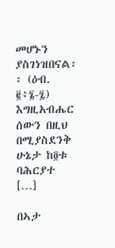መሆኑን ያስገነዝበናል፡፡ (ዕብ. ፪፥፮-፯) እግዚአብሔር ሰውን በዚህ በሚያስደንቅ ሁኔታ ከ፬ቱ ባሕርያተ […]

በኣታ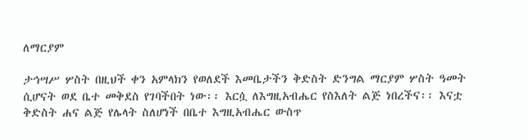ለማርያም

ታኅሣሥ ሦስት በዚህች ቀን አምላክን የወለደች እመቤታችን ቅድስት ድንግል ማርያም ሦስት ዓመት ሲሆናት ወደ ቤተ መቅደስ የገባችበት ነው፡፡ እርሷ ለእግዚአብሔር የስእለት ልጅ ነበረችና፡፡ እናቷ ቅድስት ሐና ልጅ የሌላት ስለሆነች በቤተ እግዚአብሔር ውስጥ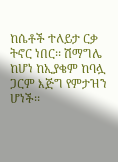ከሴቶች ተለይታ ርቃ ትኖር ነበር፡፡ ሽማግሌ ከሆነ ከኢያቄም ከባሏ ጋርም እጅግ የምታዝን ሆነች፡፡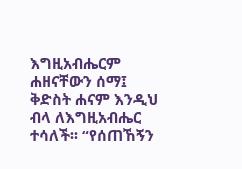እግዚአብሔርም ሐዘናቸውን ሰማ፤ ቅድስት ሐናም እንዲህ ብላ ለእግዚአብሔር ተሳለች፡፡ “የሰጠኸኝን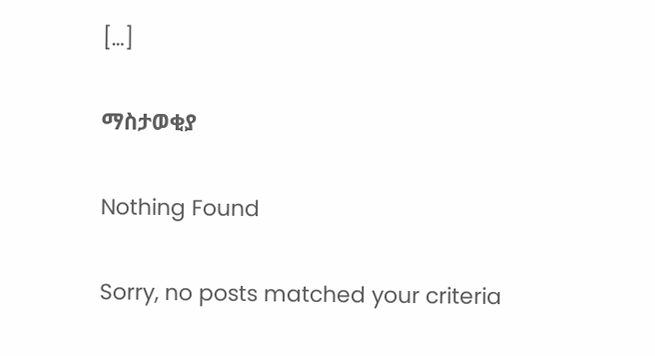[…]

ማስታወቂያ

Nothing Found

Sorry, no posts matched your criteria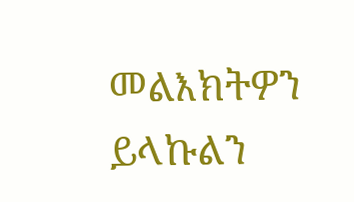መልእክትዎን ይላኩልን